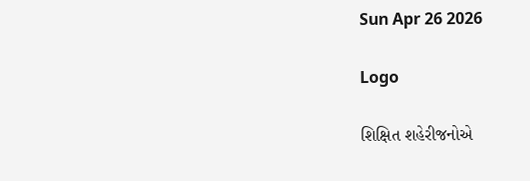Sun Apr 26 2026

Logo

શિક્ષિત શહેરીજનોએ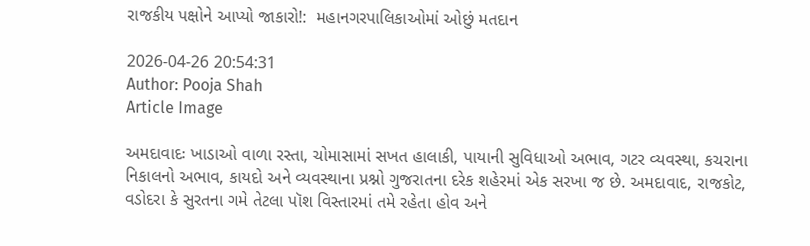રાજકીય પક્ષોને આપ્યો જાકારો!:  મહાનગરપાલિકાઓમાં ઓછું મતદાન

2026-04-26 20:54:31
Author: Pooja Shah
Article Image

અમદાવાદઃ ખાડાઓ વાળા રસ્તા, ચોમાસામાં સખત હાલાકી, પાયાની સુવિધાઓ અભાવ, ગટર વ્યવસ્થા, કચરાના નિકાલનો અભાવ, કાયદો અને વ્યવસ્થાના પ્રશ્નો ગુજરાતના દરેક શહેરમાં એક સરખા જ છે. અમદાવાદ, રાજકોટ, વડોદરા કે સુરતના ગમે તેટલા પૉશ વિસ્તારમાં તમે રહેતા હોવ અને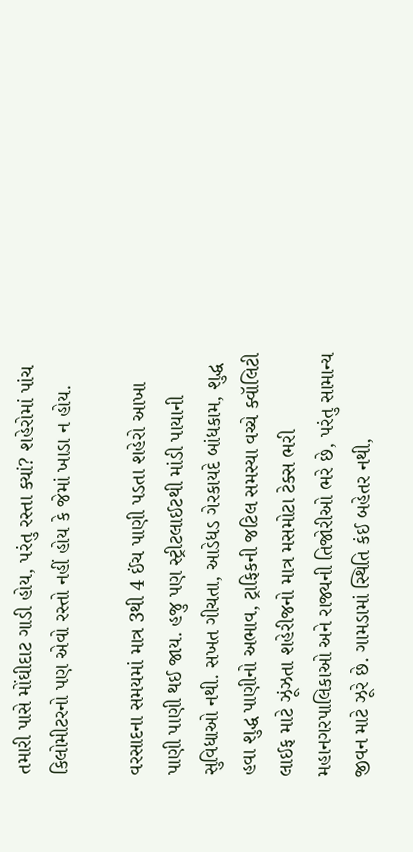તમારી પાસે મોંઘીદાટ ગાડી હોય, પરંતુ રસ્તા ક્યાં? શહેરોમાં પાંચ કિલોમીટરનો પણ એવો રસ્તો નહીં હોય કે જેમાં ખાડા ન હોય.

વરસાદના સમયમાં માત્ર 3થી 4 ઈંચ પાણી પડતા શહેરો આખા પાણી પાણી થઈ જાય. હજુ પણ સ્ટ્રીટલાઈટથી માંડી પાયાની સુવિધાઓ નથી. સખત ગીચતા, આડેધડ ગેરકાયદે બાંધકામ, શુદ્ધ હવા શુદ્ધ પાણીનો અભાવ, ટ્રાફિકની જટિલ સમસ્યા વચ્ચે ક્વૉલિટી લાઈફ માટે ઝૂંઝતા શહેરીજનો માત્ર મસમોટા ટેક્સ ભરી મહાનગરપાલિકાઓ અને રાજ્યની તિજોરીઓ ભરે છે, પરંતુ સામાન્ય જીવન માટે ઝૂરે છે. ગામડામાં સ્થિતિ કંઈ બહેતર નથી,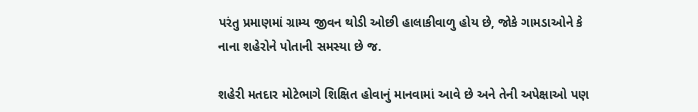પરંતુ પ્રમાણમાં ગ્રામ્ય જીવન થોડી ઓછી હાલાકીવાળુ હોય છે, જોકે ગામડાઓને કે નાના શહેરોને પોતાની સમસ્યા છે જ.

શહેરી મતદાર મોટેભાગે શિક્ષિત હોવાનું માનવામાં આવે છે અને તેની અપેક્ષાઓ પણ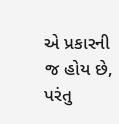એ પ્રકારની જ હોય છે, પરંતુ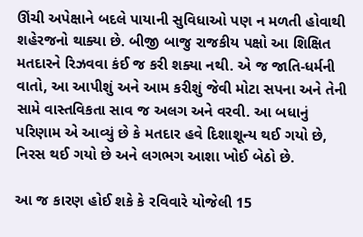ઊંચી અપેક્ષાને બદલે પાયાની સુવિધાઓ પણ ન મળતી હોવાથી શહેરજનો થાક્યા છે. બીજી બાજુ રાજકીય પક્ષો આ શિક્ષિત મતદારને રિઝવવા કંઈ જ કરી શક્યા નથી. એ જ જાતિ-ધર્મની વાતો, આ આપીશું અને આમ કરીશું જેવી મોટા સપના અને તેની સામે વાસ્તવિકતા સાવ જ અલગ અને વરવી. આ બધાનું પરિણામ એ આવ્યું છે કે મતદાર હવે દિશાશૂન્ય થઈ ગયો છે, નિરસ થઈ ગયો છે અને લગભગ આશા ખોઈ બેઠો છે.

આ જ કારણ હોઈ શકે કે રવિવારે યોજેલી 15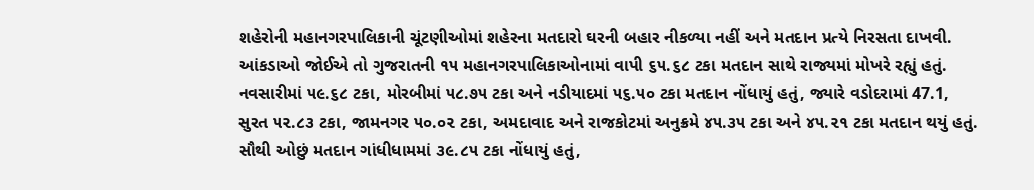શહેરોની મહાનગરપાલિકાની ચૂંટણીઓમાં શહેરના મતદારો ઘરની બહાર નીકળ્યા નહીં અને મતદાન પ્રત્યે નિરસતા દાખવી. આંકડાઓ જોઈએ તો ગુજરાતની ૧૫ મહાનગરપાલિકાઓનામાં વાપી ૬૫.૬૮ ટકા મતદાન સાથે રાજ્યમાં મોખરે રહ્યું હતું. નવસારીમાં ૫૯.૬૮ ટકા, મોરબીમાં ૫૮.૭૫ ટકા અને નડીયાદમાં ૫૬.૫૦ ટકા મતદાન નોંધાયું હતું, જ્યારે વડોદરામાં 47.1, સુરત ૫૨.૮૩ ટકા, જામનગર ૫૦.૦૨ ટકા, અમદાવાદ અને રાજકોટમાં અનુક્રમે ૪૫.૩૫ ટકા અને ૪૫.૨૧ ટકા મતદાન થયું હતું. સૌથી ઓછું મતદાન ગાંધીધામમાં ૩૯.૮૫ ટકા નોંધાયું હતું,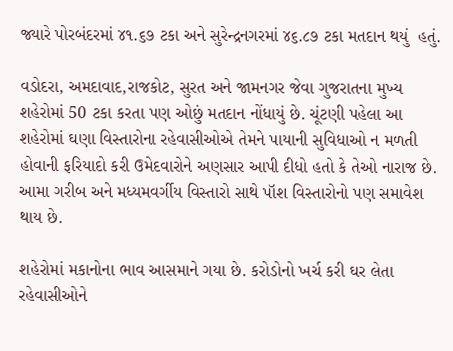જ્યારે પોરબંદરમાં ૪૧.૬૭ ટકા અને સુરેન્દ્રનગરમાં ૪૬.૮૭ ટકા મતદાન થયું  હતું.

વડોદરા, અમદાવાદ,રાજકોટ, સુરત અને જામનગર જેવા ગુજરાતના મુખ્ય શહેરોમાં 50 ટકા કરતા પણ ઓછું મતદાન નોંધાયું છે. ચૂંટણી પહેલા આ શહેરોમાં ઘણા વિસ્તારોના રહેવાસીઓએ તેમને પાયાની સુવિધાઓ ન મળતી હોવાની ફરિયાદો કરી ઉમેદવારોને અણસાર આપી દીધો હતો કે તેઓ નારાજ છે. આમા ગરીબ અને મધ્યમવર્ગીય વિસ્તારો સાથે પૉશ વિસ્તારોનો પણ સમાવેશ થાય છે.

શહેરોમાં મકાનોના ભાવ આસમાને ગયા છે. કરોડોનો ખર્ચ કરી ઘર લેતા રહેવાસીઓને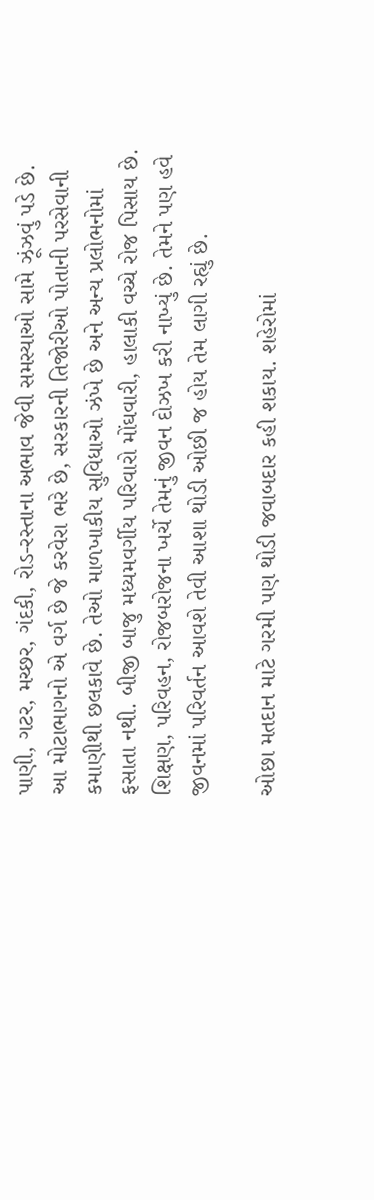પાણી, ગટર, મચ્છર, ગંદકી, રોડ-રસ્તાના અભાવ જેવી સમસ્યાઓ સામે ઝૂંઝવું પડે છે. આ મોટાભાગનો એ વર્ગ છે જે કરવેરા ભરે છે, સરકારની તિજોરીઓ પોતાની પરસેવાની કમાણીથી છલકાવે છે. તેઓ માળખાકીય સુવિધાઓ ઝંખે છે અને અન્ય પ્રલોભનોમાં ફસાતા નથી. બીજી બાજુ મધ્યમવર્ગીય પરિવારો મોંઘવારી, હાલાકી વચ્ચે રોજ પિસાય છે. શિક્ષણ, પરિવહન, રોજબરોજના ખર્ચે તેમનું જીવન દોઝખ કરી નાખ્યું છે. તેમને પણ હવે જીવનમાં પરિવર્તન આવશે તેવી આશા થોડી ઓછી જ હોય તેમ લાગી રહ્યું છે.

ઓછા મતદાન માટે ગરમી પણ થોડી જવાબદાર કહી શકાય. શહેરોમાં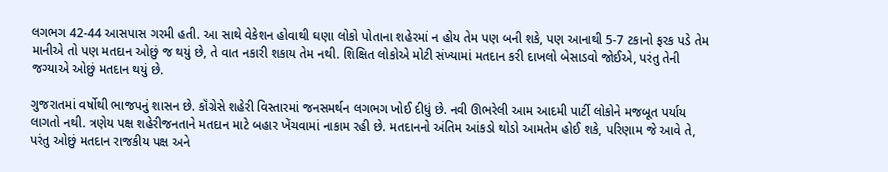લગભગ 42-44 આસપાસ ગરમી હતી. આ સાથે વેકેશન હોવાથી ઘણા લોકો પોતાના શહેરમાં ન હોય તેમ પણ બની શકે, પણ આનાથી 5-7 ટકાનો ફરક પડે તેમ માનીએ તો પણ મતદાન ઓછું જ થયું છે, તે વાત નકારી શકાય તેમ નથી. શિક્ષિત લોકોએ મોટી સંખ્યામાં મતદાન કરી દાખલો બેસાડવો જોઈએ, પરંતુ તેની જગ્યાએ ઓછું મતદાન થયું છે.

ગુજરાતમાં વર્ષોથી ભાજપનું શાસન છે. કૉંગ્રેસે શહેરી વિસ્તારમાં જનસમર્થન લગભગ ખોઈ દીધું છે. નવી ઊભરેલી આમ આદમી પાર્ટી લોકોને મજબૂત પર્યાય લાગતો નથી. ત્રણેય પક્ષ શહેરીજનતાને મતદાન માટે બહાર ખેંચવામાં નાકામ રહી છે. મતદાનનો અંતિમ આંકડો થોડો આમતેમ હોઈ શકે, પરિણામ જે આવે તે, પરંતુ ઓછું મતદાન રાજકીય પક્ષ અને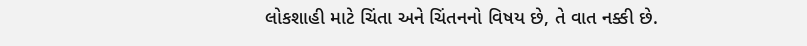લોકશાહી માટે ચિંતા અને ચિંતનનો વિષય છે, તે વાત નક્કી છે.